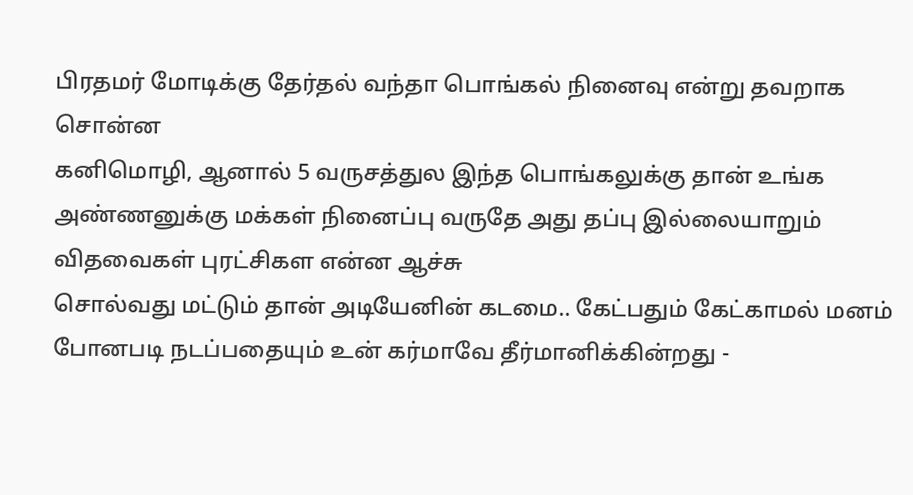பிரதமர் மோடிக்கு தேர்தல் வந்தா பொங்கல் நினைவு என்று தவறாக சொன்ன
கனிமொழி, ஆனால் 5 வருசத்துல இந்த பொங்கலுக்கு தான் உங்க அண்ணனுக்கு மக்கள் நினைப்பு வருதே அது தப்பு இல்லையாறும் விதவைகள் புரட்சிகள என்ன ஆச்சு
சொல்வது மட்டும் தான் அடியேனின் கடமை.. கேட்பதும் கேட்காமல் மனம் போனபடி நடப்பதையும் உன் கர்மாவே தீர்மானிக்கின்றது -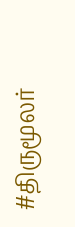#திருமூலர்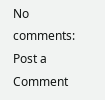No comments:
Post a Comment